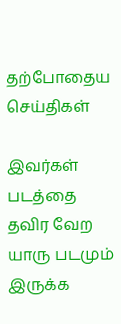தற்போதைய செய்திகள்

இவர்கள் படத்தை தவிர வேற யாரு படமும் இருக்க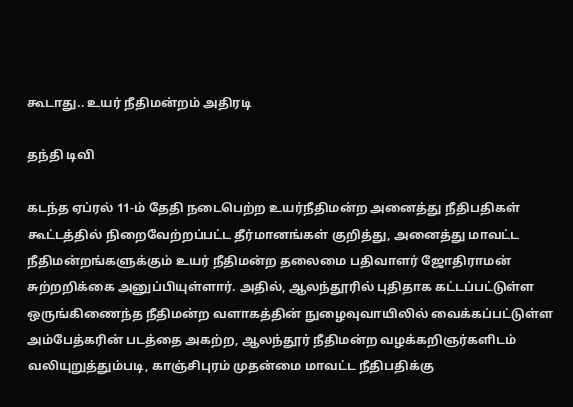கூடாது.. உயர் நீதிமன்றம் அதிரடி

தந்தி டிவி

கடந்த ஏப்ரல் 11-ம் தேதி நடைபெற்ற உயர்நீதிமன்ற அனைத்து நீதிபதிகள் கூட்டத்தில் நிறைவேற்றப்பட்ட தீர்மானங்கள் குறித்து, அனைத்து மாவட்ட நீதிமன்றங்களுக்கும் உயர் நீதிமன்ற தலைமை பதிவாளர் ஜோதிராமன் சுற்றறிக்கை அனுப்பியுள்ளார். அதில், ஆலந்தூரில் புதிதாக கட்டப்பட்டுள்ள ஒருங்கிணைந்த நீதிமன்ற வளாகத்தின் நுழைவுவாயிலில் வைக்கப்பட்டுள்ள அம்பேத்கரின் படத்தை அகற்ற, ஆலந்தூர் நீதிமன்ற வழக்கறிஞர்களிடம் வலியுறுத்தும்படி, காஞ்சிபுரம் முதன்மை மாவட்ட நீதிபதிக்கு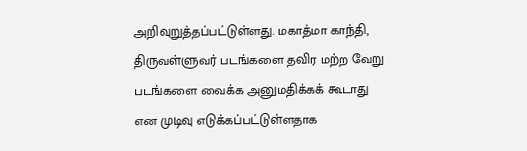அறிவுறுத்தப்பட்டுள்ளது. மகாத்மா காந்தி, திருவள்ளுவர் படங்களை தவிர மற்ற வேறு படங்களை வைக்க அனுமதிக்கக் கூடாது என முடிவு எடுக்கப்பட்டுள்ளதாக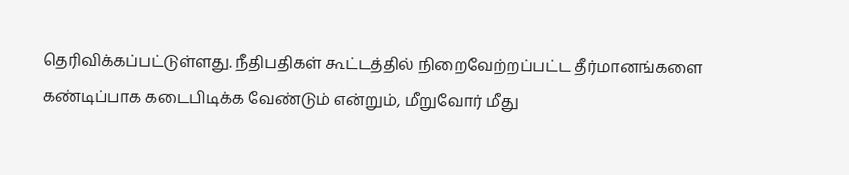தெரிவிக்கப்பட்டுள்ளது. நீதிபதிகள் கூட்டத்தில் நிறைவேற்றப்பட்ட தீர்மானங்களை கண்டிப்பாக கடைபிடிக்க வேண்டும் என்றும், மீறுவோர் மீது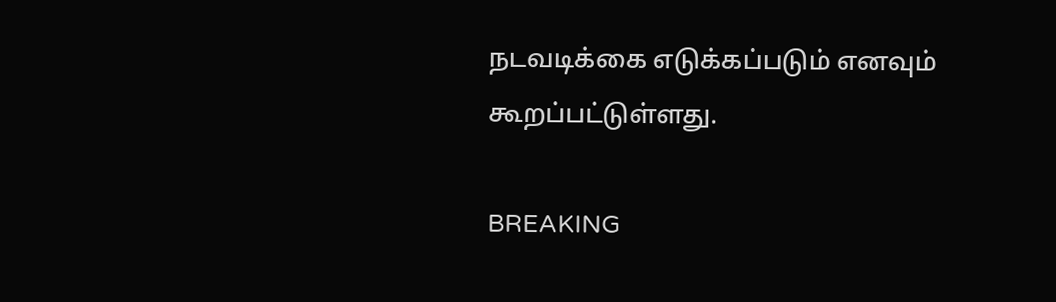நடவடிக்கை எடுக்கப்படும் எனவும் கூறப்பட்டுள்ளது.

BREAKING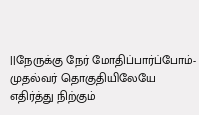||நேருக்கு நேர் மோதிப்பார்ப்போம்-முதல்வர் தொகுதியிலேயே எதிர்த்து நிற்கும்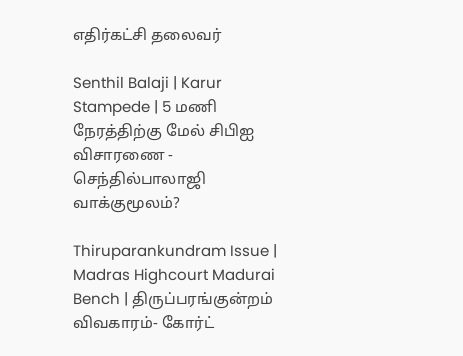எதிர்கட்சி தலைவர்

Senthil Balaji | Karur Stampede | 5 மணி நேரத்திற்கு மேல் சிபிஐ விசாரணை - செந்தில்பாலாஜி வாக்குமூலம்?

Thiruparankundram Issue | Madras Highcourt Madurai Bench | திருப்பரங்குன்றம் விவகாரம்- கோர்ட்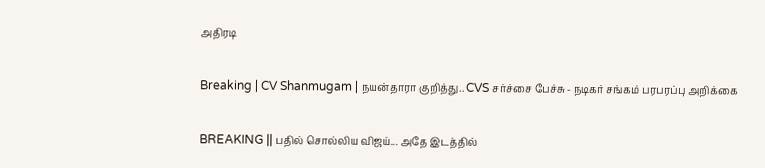அதிரடி

Breaking | CV Shanmugam | நயன்தாரா குறித்து.. CVS சர்ச்சை பேச்சு - நடிகர் சங்கம் பரபரப்பு அறிக்கை

BREAKING || பதில் சொல்லிய விஜய்... அதே இடத்தில்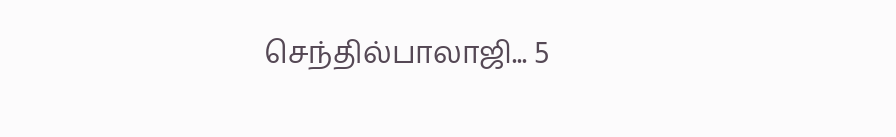செந்தில்பாலாஜி... 5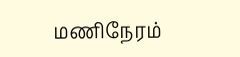மணிநேரம்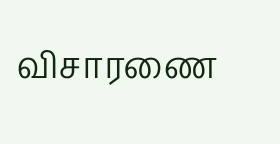விசாரணை